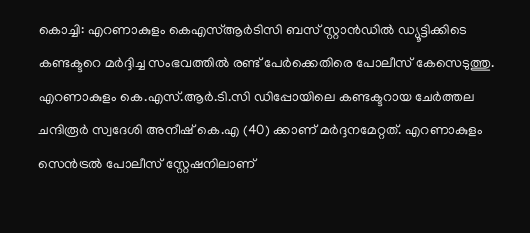കൊച്ചി: എറണാകുളം കെഎസ്ആർടിസി ബസ് സ്റ്റാൻഡിൽ ഡ്യൂട്ടിക്കിടെ കണ്ടക്ടറെ മർദ്ദിച്ച സംഭവത്തിൽ രണ്ട് പേർക്കെതിരെ പോലീസ് കേസെടുത്തു. എറണാകുളം കെ.എസ്.ആർ.ടി.സി ഡിപ്പോയിലെ കണ്ടക്ടറായ ചേർത്തല ചന്ദിരൂർ സ്വദേശി അനീഷ് കെ.എ (40) ക്കാണ് മർദ്ദനമേറ്റത്. എറണാകുളം സെൻട്രൽ പോലീസ് സ്റ്റേഷനിലാണ്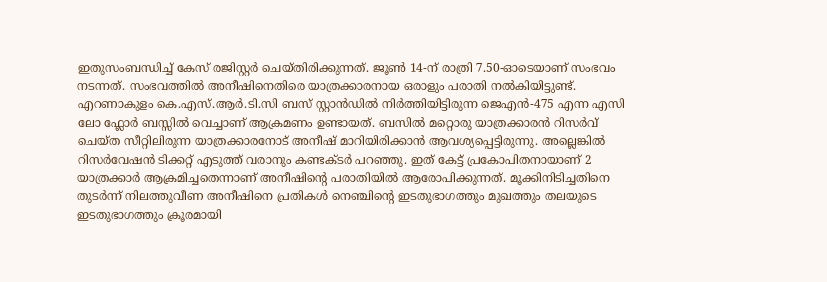ഇതുസംബന്ധിച്ച് കേസ് രജിസ്റ്റർ ചെയ്തിരിക്കുന്നത്. ജൂൺ 14-ന് രാത്രി 7.50-ഓടെയാണ് സംഭവം നടന്നത്. സംഭവത്തിൽ അനീഷിനെതിരെ യാത്രക്കാരനായ ഒരാളും പരാതി നൽകിയിട്ടുണ്ട്.
എറണാകുളം കെ.എസ്.ആർ.ടി.സി ബസ് സ്റ്റാൻഡിൽ നിർത്തിയിട്ടിരുന്ന ജെഎൻ-475 എന്ന എസി ലോ ഫ്ലോർ ബസ്സിൽ വെച്ചാണ് ആക്രമണം ഉണ്ടായത്. ബസിൽ മറ്റൊരു യാത്രക്കാരൻ റിസർവ് ചെയ്ത സീറ്റിലിരുന്ന യാത്രക്കാരനോട് അനീഷ് മാറിയിരിക്കാൻ ആവശ്യപ്പെട്ടിരുന്നു. അല്ലെങ്കിൽ റിസർവേഷൻ ടിക്കറ്റ് എടുത്ത് വരാനും കണ്ടക്ടർ പറഞ്ഞു. ഇത് കേട്ട് പ്രകോപിതനായാണ് 2 യാത്രക്കാർ ആക്രമിച്ചതെന്നാണ് അനീഷിൻ്റെ പരാതിയിൽ ആരോപിക്കുന്നത്. മൂക്കിനിടിച്ചതിനെ തുടർന്ന് നിലത്തുവീണ അനീഷിനെ പ്രതികൾ നെഞ്ചിന്റെ ഇടതുഭാഗത്തും മുഖത്തും തലയുടെ ഇടതുഭാഗത്തും ക്രൂരമായി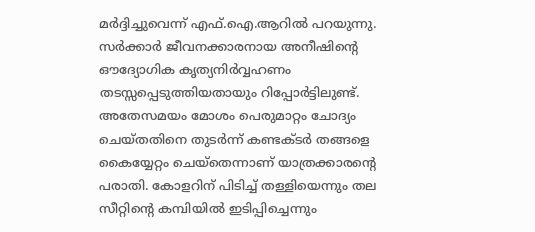മർദ്ദിച്ചുവെന്ന് എഫ്.ഐ.ആറിൽ പറയുന്നു. സർക്കാർ ജീവനക്കാരനായ അനീഷിൻ്റെ ഔദ്യോഗിക കൃത്യനിർവ്വഹണം തടസ്സപ്പെടുത്തിയതായും റിപ്പോർട്ടിലുണ്ട്.
അതേസമയം മോശം പെരുമാറ്റം ചോദ്യം ചെയ്തതിനെ തുടർന്ന് കണ്ടക്ടർ തങ്ങളെ കൈയ്യേറ്റം ചെയ്തെന്നാണ് യാത്രക്കാരൻ്റെ പരാതി. കോളറിന് പിടിച്ച് തള്ളിയെന്നും തല സീറ്റിൻ്റെ കമ്പിയിൽ ഇടിപ്പിച്ചെന്നും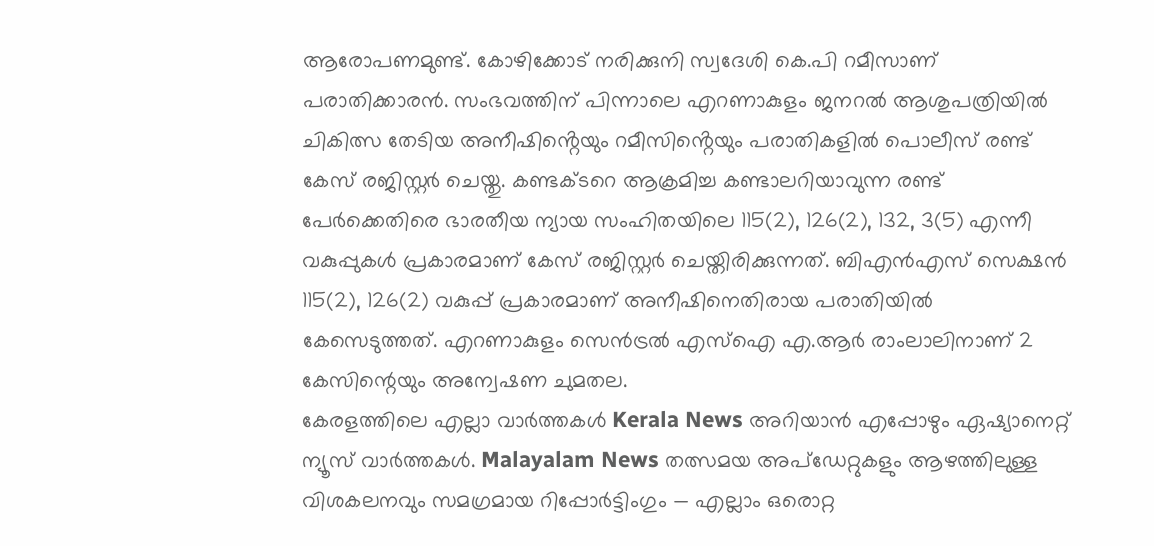ആരോപണമുണ്ട്. കോഴിക്കോട് നരിക്കുനി സ്വദേശി കെ.പി റമീസാണ് പരാതിക്കാരൻ. സംഭവത്തിന് പിന്നാലെ എറണാകുളം ജനറൽ ആശുപത്രിയിൽ ചികിത്സ തേടിയ അനീഷിൻ്റെയും റമീസിൻ്റെയും പരാതികളിൽ പൊലീസ് രണ്ട് കേസ് രജിസ്റ്റർ ചെയ്തു. കണ്ടക്ടറെ ആക്രമിച്ച കണ്ടാലറിയാവുന്ന രണ്ട് പേർക്കെതിരെ ഭാരതീയ ന്യായ സംഹിതയിലെ 115(2), 126(2), 132, 3(5) എന്നീ വകുപ്പുകൾ പ്രകാരമാണ് കേസ് രജിസ്റ്റർ ചെയ്തിരിക്കുന്നത്. ബിഎൻഎസ് സെക്ഷൻ 115(2), 126(2) വകുപ്പ് പ്രകാരമാണ് അനീഷിനെതിരായ പരാതിയിൽ കേസെടുത്തത്. എറണാകുളം സെൻട്രൽ എസ്ഐ എ.ആർ രാംലാലിനാണ് 2 കേസിന്റെയും അന്വേഷണ ചുമതല.
കേരളത്തിലെ എല്ലാ വാർത്തകൾ Kerala News അറിയാൻ എപ്പോഴും ഏഷ്യാനെറ്റ് ന്യൂസ് വാർത്തകൾ. Malayalam News തത്സമയ അപ്ഡേറ്റുകളും ആഴത്തിലുള്ള വിശകലനവും സമഗ്രമായ റിപ്പോർട്ടിംഗും — എല്ലാം ഒരൊറ്റ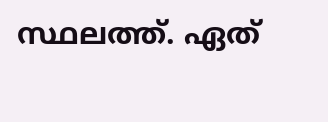സ്ഥലത്ത്. ഏത്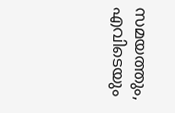സമയത്തും, എവിടെയും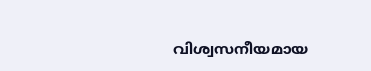വിശ്വസനീയമായ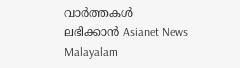വാർത്തകൾ ലഭിക്കാൻ Asianet News Malayalam